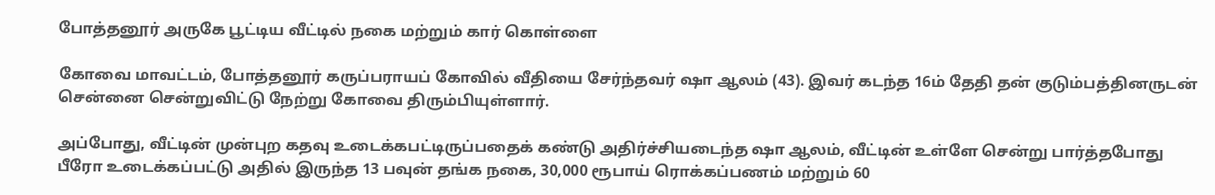போத்தனூர் அருகே பூட்டிய வீட்டில் நகை மற்றும் கார் கொள்ளை

கோவை மாவட்டம், போத்தனூர் கருப்பராயப் கோவில் வீதியை சேர்ந்தவர் ஷா ஆலம் (43). இவர் கடந்த 16ம் தேதி தன் குடும்பத்தினருடன் சென்னை சென்றுவிட்டு நேற்று கோவை திரும்பியுள்ளார்.

அப்போது, வீட்டின் முன்புற கதவு உடைக்கபட்டிருப்பதைக் கண்டு அதிர்ச்சியடைந்த ஷா ஆலம், வீட்டின் உள்ளே சென்று பார்த்தபோது பீரோ உடைக்கப்பட்டு அதில் இருந்த 13 பவுன் தங்க நகை, 30,000 ரூபாய் ரொக்கப்பணம் மற்றும் 60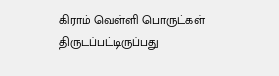கிராம் வெள்ளி பொருட்கள் திருடப்பட்டிருப்பது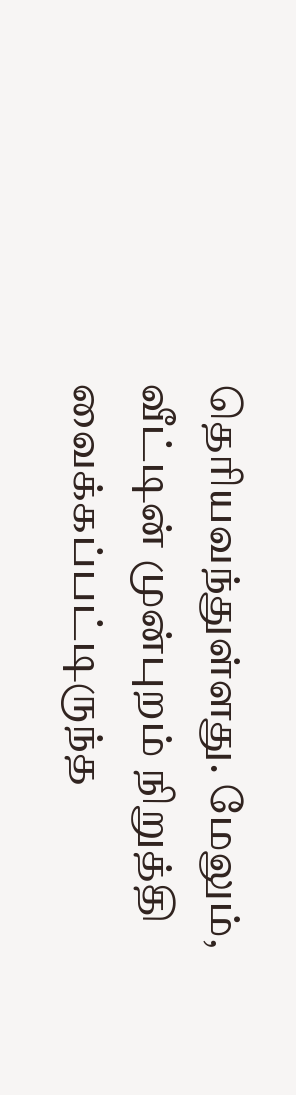தெரியவந்துள்ளது. மேலும், வீட்டின் முன்புறம் நிறுத்தி வைக்கப்பட்டிருந்த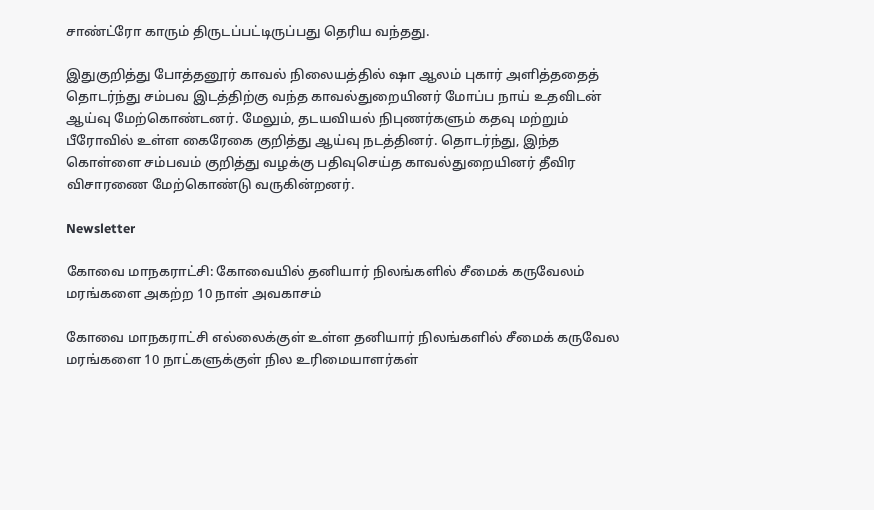சாண்ட்ரோ காரும் திருடப்பட்டிருப்பது தெரிய வந்தது.

இதுகுறித்து போத்தனூர் காவல் நிலையத்தில் ஷா ஆலம் புகார் அளித்ததைத் தொடர்ந்து சம்பவ இடத்திற்கு வந்த காவல்துறையினர் மோப்ப நாய் உதவிடன் ஆய்வு மேற்கொண்டனர். மேலும், தடயவியல் நிபுணர்களும் கதவு மற்றும் பீரோவில் உள்ள கைரேகை குறித்து ஆய்வு நடத்தினர். தொடர்ந்து, இந்த கொள்ளை சம்பவம் குறித்து வழக்கு பதிவுசெய்த காவல்துறையினர் தீவிர விசாரணை மேற்கொண்டு வருகின்றனர்.

Newsletter

கோவை மாநகராட்சி: கோவையில் தனியார் நிலங்களில் சீமைக் கருவேலம் மரங்களை அகற்ற 10 நாள் அவகாசம்

கோவை மாநகராட்சி எல்லைக்குள் உள்ள தனியார் நிலங்களில் சீமைக் கருவேல மரங்களை 10 நாட்களுக்குள் நில உரிமையாளர்கள்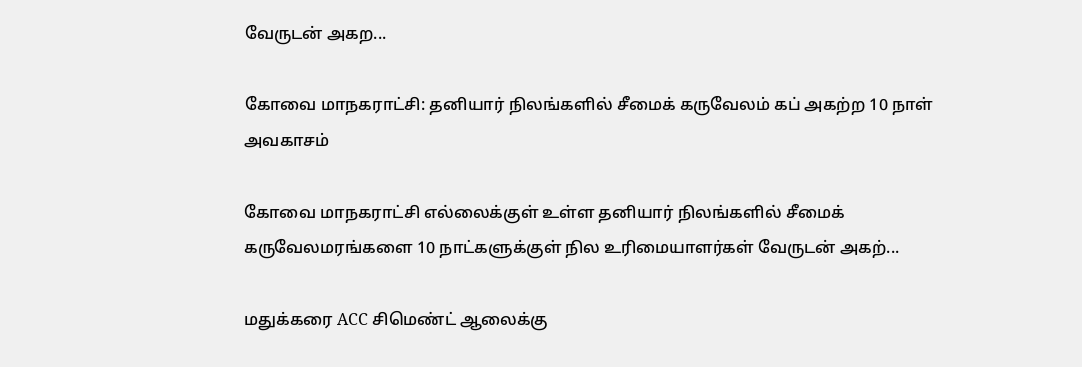வேருடன் அகற...

கோவை மாநகராட்சி: தனியார் நிலங்களில் சீமைக் கருவேலம் கப் அகற்ற 10 நாள் அவகாசம்

கோவை மாநகராட்சி எல்லைக்குள் உள்ள தனியார் நிலங்களில் சீமைக் கருவேலமரங்களை 10 நாட்களுக்குள் நில உரிமையாளர்கள் வேருடன் அகற்...

மதுக்கரை ACC சிமெண்ட் ஆலைக்கு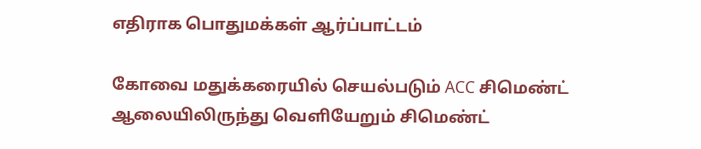எதிராக பொதுமக்கள் ஆர்ப்பாட்டம்

கோவை மதுக்கரையில் செயல்படும் ACC சிமெண்ட் ஆலையிலிருந்து வெளியேறும் சிமெண்ட்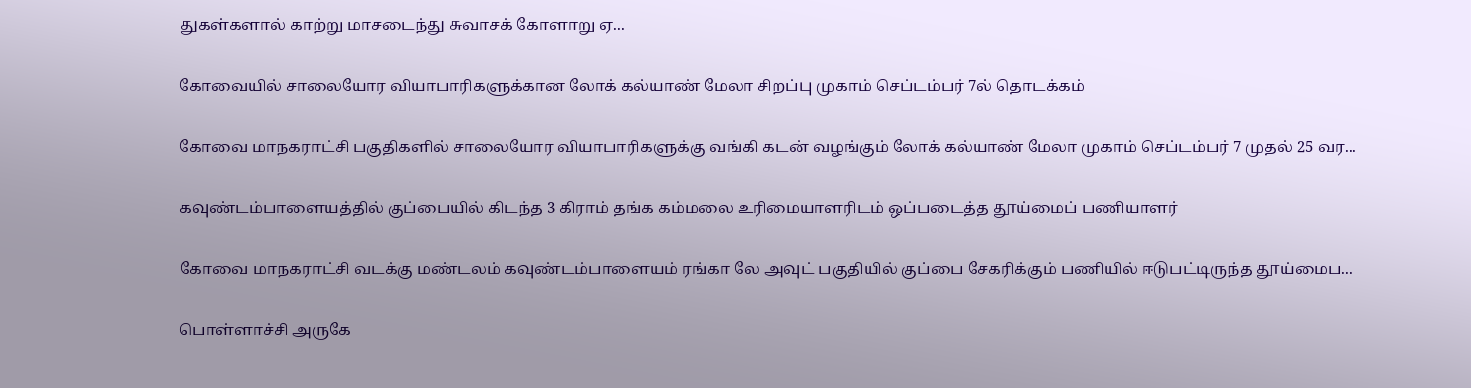துகள்களால் காற்று மாசடைந்து சுவாசக் கோளாறு ஏ...

கோவையில் சாலையோர வியாபாரிகளுக்கான லோக் கல்யாண் மேலா சிறப்பு முகாம் செப்டம்பர் 7ல் தொடக்கம்

கோவை மாநகராட்சி பகுதிகளில் சாலையோர வியாபாரிகளுக்கு வங்கி கடன் வழங்கும் லோக் கல்யாண் மேலா முகாம் செப்டம்பர் 7 முதல் 25 வர...

கவுண்டம்பாளையத்தில் குப்பையில் கிடந்த 3 கிராம் தங்க கம்மலை உரிமையாளரிடம் ஒப்படைத்த தூய்மைப் பணியாளர்

கோவை மாநகராட்சி வடக்கு மண்டலம் கவுண்டம்பாளையம் ரங்கா லே அவுட் பகுதியில் குப்பை சேகரிக்கும் பணியில் ஈடுபட்டிருந்த தூய்மைப...

பொள்ளாச்சி அருகே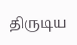திருடிய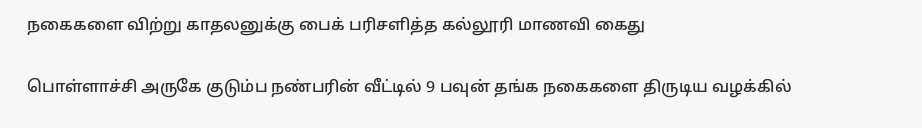நகைகளை விற்று காதலனுக்கு பைக் பரிசளித்த கல்லூரி மாணவி கைது

பொள்ளாச்சி அருகே குடும்ப நண்பரின் வீட்டில் 9 பவுன் தங்க நகைகளை திருடிய வழக்கில்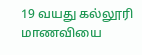19 வயது கல்லூரி மாணவியை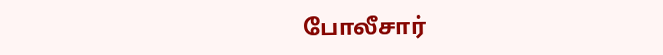போலீசார்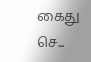கைது செ...